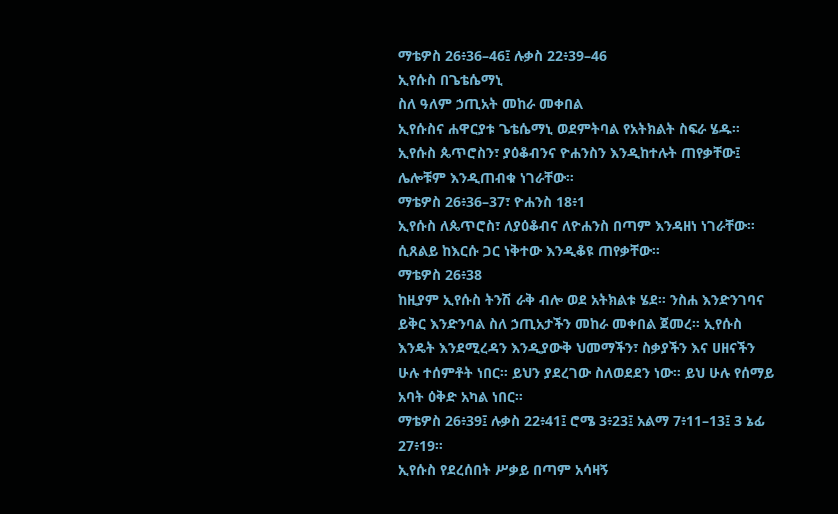ማቴዎስ 26፥36–46፤ ሉቃስ 22፥39–46
ኢየሱስ በጌቴሴማኒ
ስለ ዓለም ኃጢአት መከራ መቀበል
ኢየሱስና ሐዋርያቱ ጌቴሴማኒ ወደምትባል የአትክልት ስፍራ ሄዱ። ኢየሱስ ጴጥሮስን፣ ያዕቆብንና ዮሐንስን እንዲከተሉት ጠየቃቸው፤ ሌሎቹም እንዲጠብቁ ነገራቸው።
ማቴዎስ 26፥36–37፣ ዮሐንስ 18፥1
ኢየሱስ ለጴጥሮስ፣ ለያዕቆብና ለዮሐንስ በጣም እንዳዘነ ነገራቸው። ሲጸልይ ከእርሱ ጋር ነቅተው እንዲቆዩ ጠየቃቸው።
ማቴዎስ 26፥38
ከዚያም ኢየሱስ ትንሽ ራቅ ብሎ ወደ አትክልቱ ሄደ። ንስሐ እንድንገባና ይቅር እንድንባል ስለ ኃጢአታችን መከራ መቀበል ጀመረ። ኢየሱስ እንዴት እንደሚረዳን እንዲያውቅ ህመማችን፣ ስቃያችን እና ሀዘናችን ሁሉ ተሰምቶት ነበር። ይህን ያደረገው ስለወደደን ነው። ይህ ሁሉ የሰማይ አባት ዕቅድ አካል ነበር።
ማቴዎስ 26፥39፤ ሉቃስ 22፥41፤ ሮሜ 3፥23፤ አልማ 7፥11–13፤ 3 ኔፊ 27፥19።
ኢየሱስ የደረሰበት ሥቃይ በጣም አሳዛኝ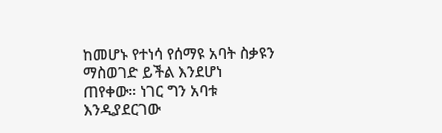ከመሆኑ የተነሳ የሰማዩ አባት ስቃዩን ማስወገድ ይችል እንደሆነ ጠየቀው። ነገር ግን አባቱ እንዲያደርገው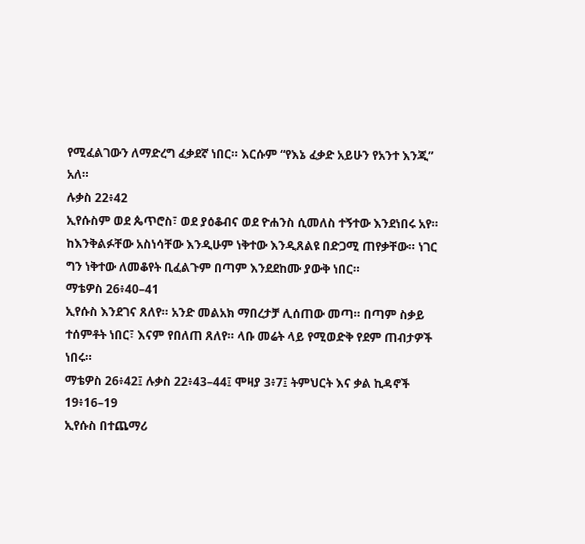የሚፈልገውን ለማድረግ ፈቃደኛ ነበር። እርሱም “የእኔ ፈቃድ አይሁን የአንተ እንጂ” አለ።
ሉቃስ 22፥42
ኢየሱስም ወደ ጴጥሮስ፣ ወደ ያዕቆብና ወደ ዮሐንስ ሲመለስ ተኝተው እንደነበሩ አየ። ከእንቅልፉቸው አስነሳቸው እንዲሁም ነቅተው እንዲጸልዩ በድጋሚ ጠየቃቸው። ነገር ግን ነቅተው ለመቆየት ቢፈልጉም በጣም እንደደከሙ ያውቅ ነበር።
ማቴዎስ 26፥40–41
ኢየሱስ እንደገና ጸለየ። አንድ መልአክ ማበረታቻ ሊሰጠው መጣ። በጣም ስቃይ ተሰምቶት ነበር፣ እናም የበለጠ ጸለየ። ላቡ መሬት ላይ የሚወድቅ የደም ጠብታዎች ነበሩ።
ማቴዎስ 26፥42፤ ሉቃስ 22፥43–44፤ ሞዛያ 3፥7፤ ትምህርት እና ቃል ኪዳኖች 19፥16–19
ኢየሱስ በተጨማሪ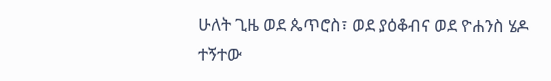ሁለት ጊዜ ወደ ጴጥሮስ፣ ወደ ያዕቆብና ወደ ዮሐንስ ሄዶ ተኝተው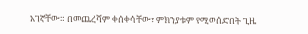አገኛቸው። በመጨረሻም ቀሰቀሳቸው፣ ምክንያቱም የሚወሰድበት ጊዜ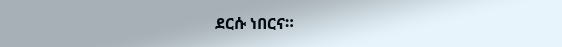ደርሱ ነበርና።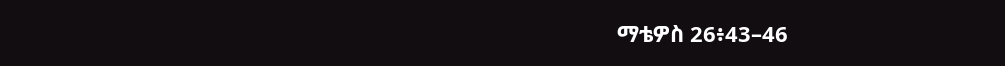ማቴዎስ 26፥43–46